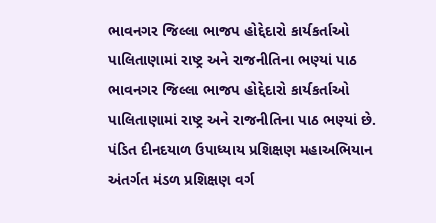ભાવનગર જિલ્લા ભાજપ હોદ્દેદારો કાર્યકર્તાઓ પાલિતાણામાં રાષ્ટ્ર અને રાજનીતિના ભણ્યાં પાઠ
ભાવનગર જિલ્લા ભાજપ હોદ્દેદારો કાર્યકર્તાઓ પાલિતાણામાં રાષ્ટ્ર અને રાજનીતિના પાઠ ભણ્યાં છે. પંડિત દીનદયાળ ઉપાધ્યાય પ્રશિક્ષણ મહાઅભિયાન અંતર્ગત મંડળ પ્રશિક્ષણ વર્ગ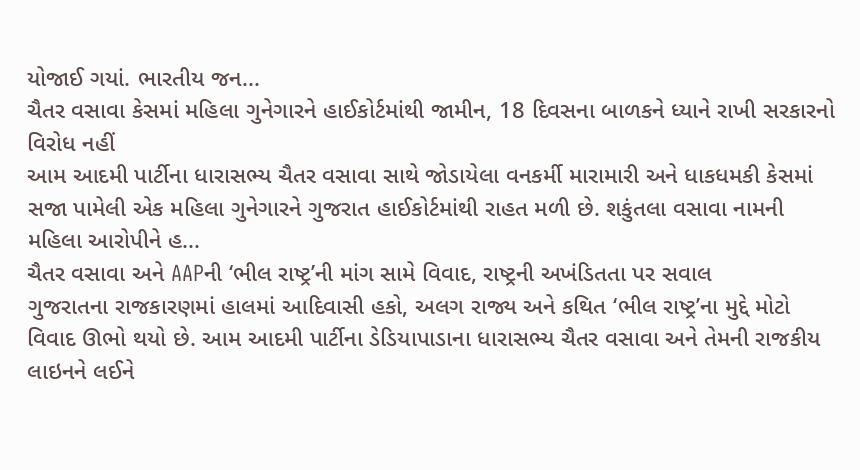યોજાઈ ગયાં. ભારતીય જન...
ચૈતર વસાવા કેસમાં મહિલા ગુનેગારને હાઈકોર્ટમાંથી જામીન, 18 દિવસના બાળકને ધ્યાને રાખી સરકારનો વિરોધ નહીં
આમ આદમી પાર્ટીના ધારાસભ્ય ચૈતર વસાવા સાથે જોડાયેલા વનકર્મી મારામારી અને ધાકધમકી કેસમાં સજા પામેલી એક મહિલા ગુનેગારને ગુજરાત હાઈકોર્ટમાંથી રાહત મળી છે. શકુંતલા વસાવા નામની મહિલા આરોપીને હ...
ચૈતર વસાવા અને AAPની ‘ભીલ રાષ્ટ્ર’ની માંગ સામે વિવાદ, રાષ્ટ્રની અખંડિતતા પર સવાલ
ગુજરાતના રાજકારણમાં હાલમાં આદિવાસી હકો, અલગ રાજ્ય અને કથિત ‘ભીલ રાષ્ટ્ર’ના મુદ્દે મોટો વિવાદ ઊભો થયો છે. આમ આદમી પાર્ટીના ડેડિયાપાડાના ધારાસભ્ય ચૈતર વસાવા અને તેમની રાજકીય લાઇનને લઈને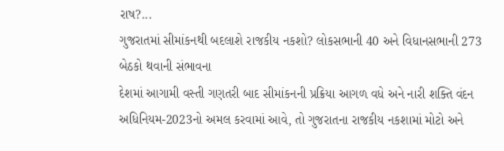રાષ?...
ગુજરાતમાં સીમાંકનથી બદલાશે રાજકીય નકશો? લોકસભાની 40 અને વિધાનસભાની 273 બેઠકો થવાની સંભાવના
દેશમાં આગામી વસ્તી ગણતરી બાદ સીમાંકનની પ્રક્રિયા આગળ વધે અને નારી શક્તિ વંદન અધિનિયમ-2023નો અમલ કરવામાં આવે, તો ગુજરાતના રાજકીય નકશામાં મોટો અને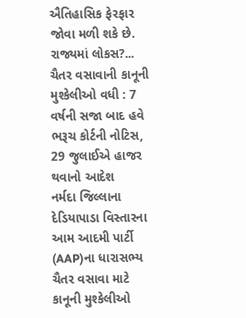ઐતિહાસિક ફેરફાર જોવા મળી શકે છે. રાજ્યમાં લોકસ?...
ચૈતર વસાવાની કાનૂની મુશ્કેલીઓ વધી : 7 વર્ષની સજા બાદ હવે ભરૂચ કોર્ટની નોટિસ, 29 જુલાઈએ હાજર થવાનો આદેશ
નર્મદા જિલ્લાના દેડિયાપાડા વિસ્તારના આમ આદમી પાર્ટી (AAP)ના ધારાસભ્ય ચૈતર વસાવા માટે કાનૂની મુશ્કેલીઓ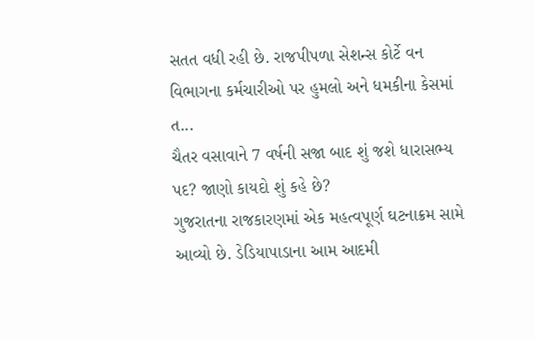સતત વધી રહી છે. રાજપીપળા સેશન્સ કોર્ટે વન વિભાગના કર્મચારીઓ પર હુમલો અને ધમકીના કેસમાં ત...
ચૈતર વસાવાને 7 વર્ષની સજા બાદ શું જશે ધારાસભ્ય પદ? જાણો કાયદો શું કહે છે?
ગુજરાતના રાજકારણમાં એક મહત્વપૂર્ણ ઘટનાક્રમ સામે આવ્યો છે. ડેડિયાપાડાના આમ આદમી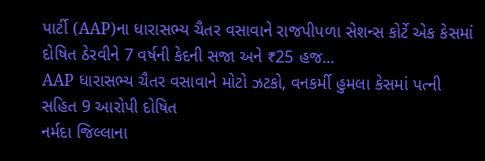પાર્ટી (AAP)ના ધારાસભ્ય ચૈતર વસાવાને રાજપીપળા સેશન્સ કોર્ટે એક કેસમાં દોષિત ઠેરવીને 7 વર્ષની કેદની સજા અને ₹25 હજ...
AAP ધારાસભ્ય ચૈતર વસાવાને મોટો ઝટકો, વનકર્મી હુમલા કેસમાં પત્ની સહિત 9 આરોપી દોષિત
નર્મદા જિલ્લાના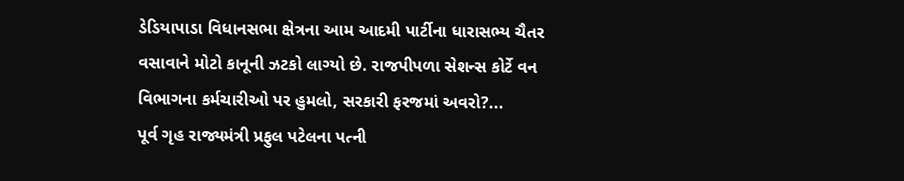ડેડિયાપાડા વિધાનસભા ક્ષેત્રના આમ આદમી પાર્ટીના ધારાસભ્ય ચૈતર વસાવાને મોટો કાનૂની ઝટકો લાગ્યો છે. રાજપીપળા સેશન્સ કોર્ટે વન વિભાગના કર્મચારીઓ પર હુમલો, સરકારી ફરજમાં અવરો?...
પૂર્વ ગૃહ રાજ્યમંત્રી પ્રફુલ પટેલના પત્ની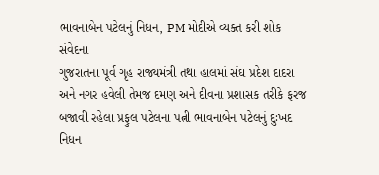ભાવનાબેન પટેલનું નિધન, PM મોદીએ વ્યક્ત કરી શોક સંવેદના
ગુજરાતના પૂર્વ ગૃહ રાજ્યમંત્રી તથા હાલમાં સંઘ પ્રદેશ દાદરા અને નગર હવેલી તેમજ દમણ અને દીવના પ્રશાસક તરીકે ફરજ બજાવી રહેલા પ્રફુલ પટેલના પત્ની ભાવનાબેન પટેલનું દુઃખદ નિધન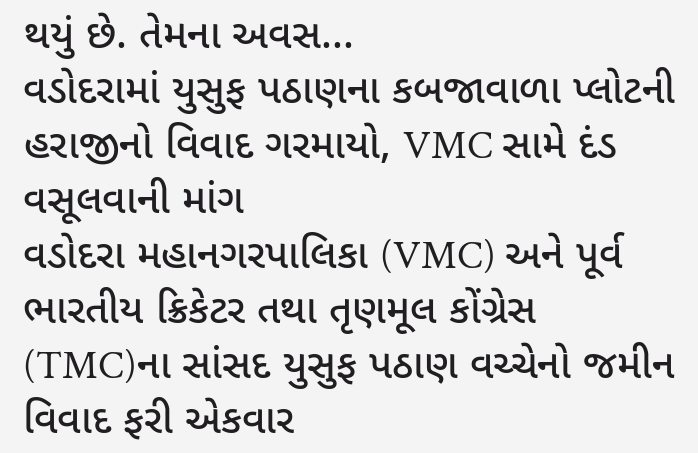થયું છે. તેમના અવસ...
વડોદરામાં યુસુફ પઠાણના કબજાવાળા પ્લોટની હરાજીનો વિવાદ ગરમાયો, VMC સામે દંડ વસૂલવાની માંગ
વડોદરા મહાનગરપાલિકા (VMC) અને પૂર્વ ભારતીય ક્રિકેટર તથા તૃણમૂલ કોંગ્રેસ (TMC)ના સાંસદ યુસુફ પઠાણ વચ્ચેનો જમીન વિવાદ ફરી એકવાર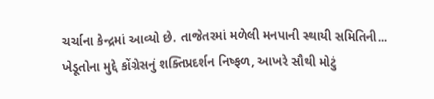ચર્ચાના કેન્દ્રમાં આવ્યો છે. તાજેતરમાં મળેલી મનપાની સ્થાયી સમિતિની...
ખેડૂતોના મુદ્દે કોંગ્રેસનું શક્તિપ્રદર્શન નિષ્ફળ, આખરે સૌથી મોટું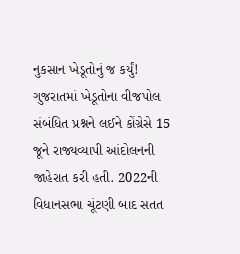નુકસાન ખેડૂતોનું જ કર્યું!
ગુજરાતમાં ખેડૂતોના વીજપોલ સંબંધિત પ્રશ્નને લઈને કોંગ્રેસે 15 જૂને રાજ્યવ્યાપી આંદોલનની જાહેરાત કરી હતી. 2022ની વિધાનસભા ચૂંટણી બાદ સતત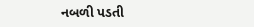નબળી પડતી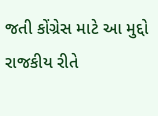જતી કોંગ્રેસ માટે આ મુદ્દો રાજકીય રીતે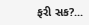ફરી સક?...